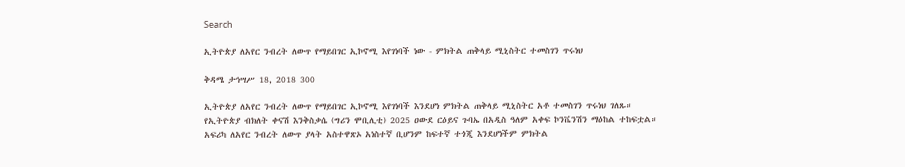Search

ኢትዮጵያ ለአየር ንብረት ለውጥ የማይበገር ኢኮኖሚ እየገነባች ነው - ምክትል ጠቅላይ ሚኒስትር ተመስገን ጥሩነህ

ቅዳሜ ታኅሣሥ 18, 2018 300

ኢትዮጵያ ለአየር ንብረት ለውጥ የማይበገር ኢኮኖሚ እየገነባች እንደሆነ ምክትል ጠቅላይ ሚኒስትር አቶ ተመስገን ጥሩነህ ገለጹ።
የኢትዮጵያ ብክለት ቀናሽ እንቅስቃሴ (ግሪን ሞቢሊቲ) 2025 ዐውደ ርዕይና ጉባኤ በአዲስ ዓለም አቀፍ ኮንቬንሽን ማዕከል ተከፍቷል።
አፍሪካ ለአየር ንብረት ለውጥ ያላት አስተዋጽኦ አነስተኛ ቢሆንም ከፍተኛ ተጎጂ እንደሆነችም ምክትል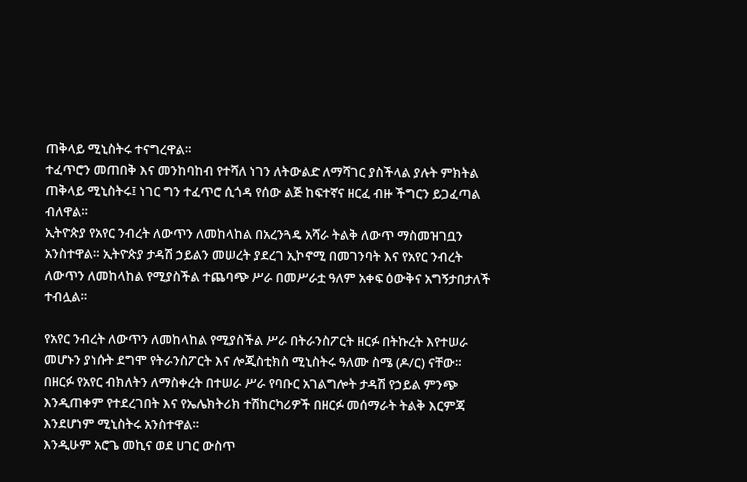ጠቅላይ ሚኒስትሩ ተናግረዋል።
ተፈጥሮን መጠበቅ እና መንከባከብ የተሻለ ነገን ለትውልድ ለማሻገር ያስችላል ያሉት ምክትል ጠቅላይ ሚኒስትሩ፤ ነገር ግን ተፈጥሮ ሲጎዳ የሰው ልጅ ከፍተኛና ዘርፈ ብዙ ችግርን ይጋፈጣል ብለዋል።
ኢትዮጵያ የአየር ንብረት ለውጥን ለመከላከል በአረንጓዴ አሻራ ትልቅ ለውጥ ማስመዝገቧን አንስተዋል። ኢትዮጵያ ታዳሽ ኃይልን መሠረት ያደረገ ኢኮኖሚ በመገንባት እና የአየር ንብረት ለውጥን ለመከላከል የሚያስችል ተጨባጭ ሥራ በመሥራቷ ዓለም አቀፍ ዕውቅና አግኝታበታለች ተብሏል።

የአየር ንብረት ለውጥን ለመከላከል የሚያስችል ሥራ በትራንስፖርት ዘርፉ በትኩረት እየተሠራ መሆኑን ያነሱት ደግሞ የትራንስፖርት እና ሎጂስቲክስ ሚኒስትሩ ዓለሙ ስሜ (ዶ/ር) ናቸው።
በዘርፉ የአየር ብክለትን ለማስቀረት በተሠራ ሥራ የባቡር አገልግሎት ታዳሽ የኃይል ምንጭ እንዲጠቀም የተደረገበት እና የኤሌክትሪክ ተሽከርካሪዎች በዘርፉ መሰማራት ትልቅ እርምጃ እንደሆነም ሚኒስትሩ አንስተዋል።
እንዲሁም አሮጌ መኪና ወደ ሀገር ውስጥ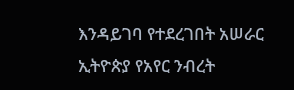እንዳይገባ የተደረገበት አሠራር ኢትዮጵያ የአየር ንብረት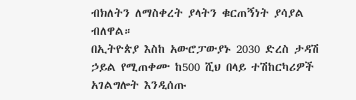ብክለትን ለማስቀረት ያላትን ቁርጠኝነት ያሳያል ብለዋል።
በኢትዮጵያ እስከ አውሮፓውያኑ 2030 ድረስ ታዳሽ ኃይል የሚጠቀሙ ከ500 ሺህ በላይ ተሽከርካሪዎች አገልግሎት እንዲሰጡ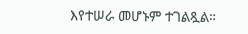እየተሠራ መሆኑም ተገልጿል።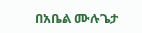በአቤል ሙሉጌታ